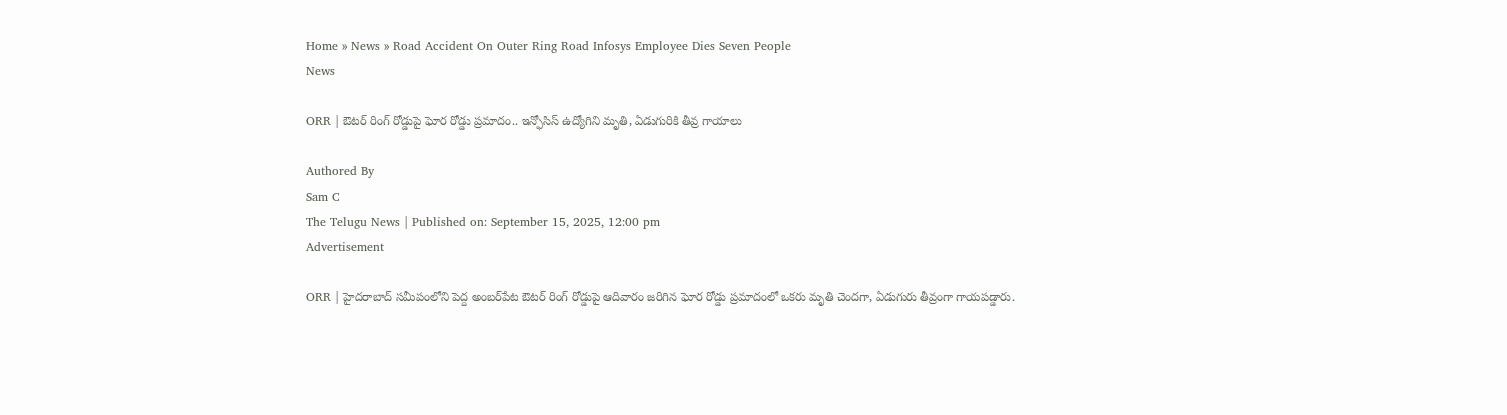Home » News » Road Accident On Outer Ring Road Infosys Employee Dies Seven People
News

ORR | ఔటర్ రింగ్ రోడ్డుపై ఘోర రోడ్డు ప్రమాదం.. ఇన్ఫోసిస్ ఉద్యోగిని మృతి, ఏడుగురికి తీవ్ర గాయాలు

Authored By
Sam C
The Telugu News | Published on: September 15, 2025, 12:00 pm
Advertisement

ORR | హైదరాబాద్ సమీపంలోని పెద్ద అంబర్‌పేట ఔటర్ రింగ్ రోడ్డుపై ఆదివారం జరిగిన ఘోర రోడ్డు ప్రమాదంలో ఒకరు మృతి చెందగా, ఏడుగురు తీవ్రంగా గాయపడ్డారు.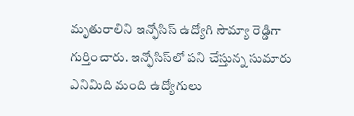మృతురాలిని ఇన్ఫోసిస్ ఉద్యోగి సౌమ్యా రెడ్డిగా గుర్తించారు. ఇన్ఫోసిస్‌లో పని చేస్తున్న సుమారు ఎనిమిది మంది ఉద్యోగులు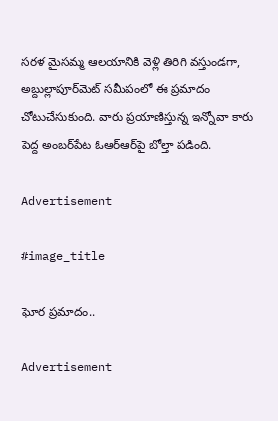సరళ మైసమ్మ ఆలయానికి వెళ్లి తిరిగి వస్తుండగా, అబ్దుల్లాపూర్‌మెట్‌ సమీపంలో ఈ ప్రమాదం చోటుచేసుకుంది. వారు ప్రయాణిస్తున్న ఇన్నోవా కారు పెద్ద అంబర్‌పేట ఓఆర్‌ఆర్‌పై బోల్తా పడింది.

Advertisement

#image_title

ఘోర ప్ర‌మాదం..

Advertisement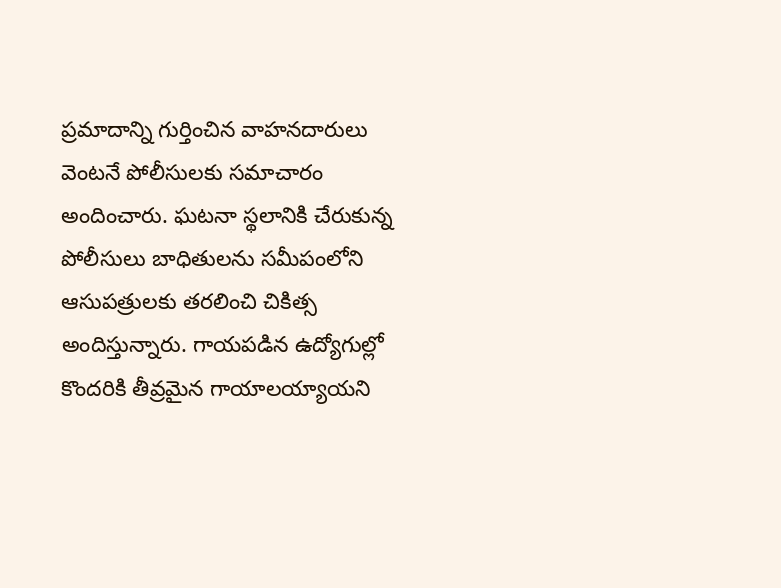ప్రమాదాన్ని గుర్తించిన వాహనదారులు వెంటనే పోలీసులకు సమాచారం అందించారు. ఘటనా స్థలానికి చేరుకున్న పోలీసులు బాధితులను సమీపంలోని ఆసుపత్రులకు తరలించి చికిత్స అందిస్తున్నారు. గాయపడిన ఉద్యోగుల్లో కొందరికి తీవ్రమైన గాయాలయ్యాయని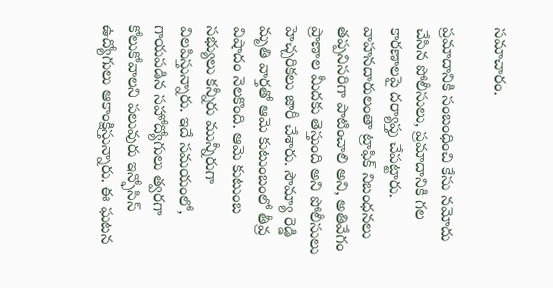సమాచారం.

ప్రమాదానికి సంబంధించి కేసు నమోదు చేసిన పోలీసులు, ప్రమాదానికి గల కారణాలపై దర్యాప్తు చేపట్టారు. వాహనదారులంతా ట్రాఫిక్ నిబంధనలు తప్పనిసరిగా పాటించాలి అని, అతివేగం ప్రాణాల మీదకు తెస్తుంది అని పోలీసులు హెచ్చరికలు జారీ చేశారు. సౌమ్యా రెడ్డి మృతి వార్తతో ఆమె కుటుంబంలో తీవ్ర విషాదం నెలకొంది. ఆమె కుటుంబ సభ్యులు కన్నీరు మున్నీరుగా విలపిస్తున్నారు. ఇదే సమయంలో, గాయపడిన సహోద్యోగులు త్వరగా కోలుకోవాలని పలువురు ఇన్ఫోసిస్ ఉద్యోగులు ఆకాంక్షిస్తున్నారు. ఈ ఘటన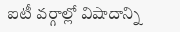ఐటీ వర్గాల్లో విషాదాన్ని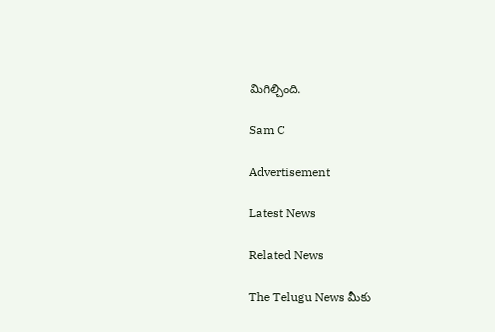మిగిల్చింది.

Sam C

Advertisement

Latest News

Related News

The Telugu News మీకు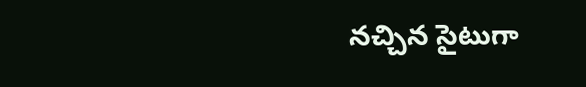నచ్చిన సైటుగా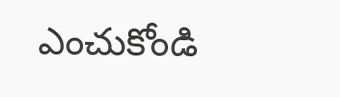ఎంచుకోండి